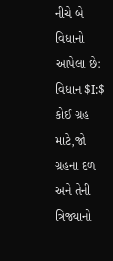નીચે બે વિધાનો આપેલા છે:
વિધાન $I:$ કોઈ ગ્રહ માટે,જો ગ્રહના દળ અને તેની ત્રિજ્યાનો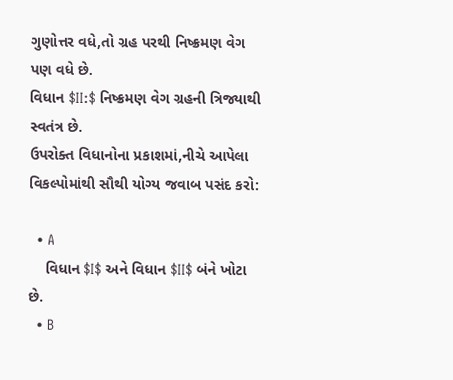ગુણોત્તર વધે,તો ગ્રહ પરથી નિષ્ક્રમણ વેગ પણ વધે છે.
વિધાન $II:$ નિષ્ક્રમણ વેગ ગ્રહની ત્રિજ્યાથી સ્વતંત્ર છે.
ઉપરોક્ત વિધાનોના પ્રકાશમાં,નીચે આપેલા વિકલ્પોમાંથી સૌથી યોગ્ય જવાબ પસંદ કરો:

  • A
    વિધાન $I$ અને વિધાન $II$ બંને ખોટા છે.
  • B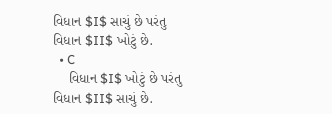વિધાન $I$ સાચું છે પરંતુ વિધાન $II$ ખોટું છે.
  • C
    વિધાન $I$ ખોટું છે પરંતુ વિધાન $II$ સાચું છે.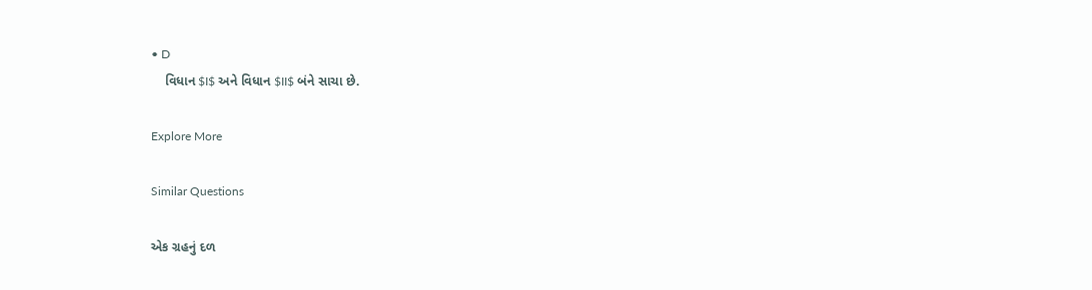• D
    વિધાન $I$ અને વિધાન $II$ બંને સાચા છે.

Explore More

Similar Questions

એક ગ્રહનું દળ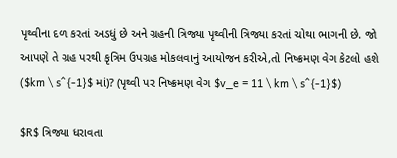પૃથ્વીના દળ કરતાં અડધું છે અને ગ્રહની ત્રિજ્યા પૃથ્વીની ત્રિજ્યા કરતાં ચોથા ભાગની છે. જો આપણે તે ગ્રહ પરથી કૃત્રિમ ઉપગ્રહ મોકલવાનું આયોજન કરીએ,તો નિષ્ક્રમણ વેગ કેટલો હશે ($km \ s^{-1}$ માં)? (પૃથ્વી પર નિષ્ક્રમણ વેગ $v_e = 11 \ km \ s^{-1}$)

$R$ ત્રિજ્યા ધરાવતા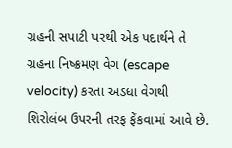ગ્રહની સપાટી પરથી એક પદાર્થને તે ગ્રહના નિષ્ક્રમણ વેગ (escape velocity) કરતા અડધા વેગથી શિરોલંબ ઉપરની તરફ ફેંકવામાં આવે છે.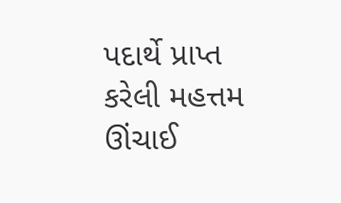પદાર્થે પ્રાપ્ત કરેલી મહત્તમ ઊંચાઈ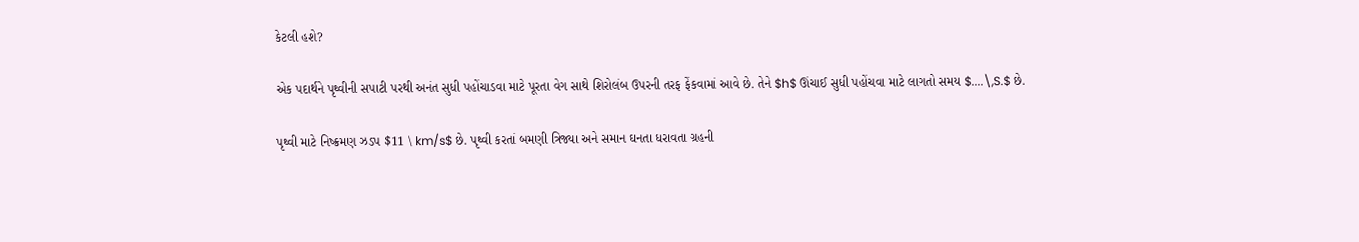કેટલી હશે?

એક પદાર્થને પૃથ્વીની સપાટી પરથી અનંત સુધી પહોંચાડવા માટે પૂરતા વેગ સાથે શિરોલંબ ઉપરની તરફ ફેંકવામાં આવે છે. તેને $h$ ઊંચાઈ સુધી પહોંચવા માટે લાગતો સમય $....\,S.$ છે.

પૃથ્વી માટે નિષ્ક્રમણ ઝડપ $11 \ km/s$ છે. પૃથ્વી કરતાં બમણી ત્રિજ્યા અને સમાન ઘનતા ધરાવતા ગ્રહની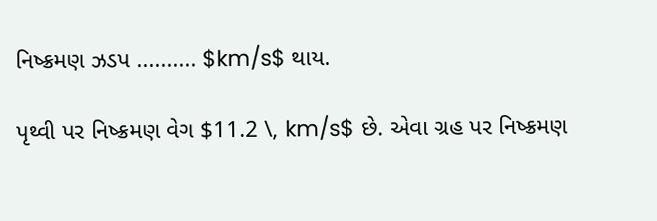નિષ્ક્રમણ ઝડપ .......... $km/s$ થાય.

પૃથ્વી પર નિષ્ક્રમણ વેગ $11.2 \, km/s$ છે. એવા ગ્રહ પર નિષ્ક્રમણ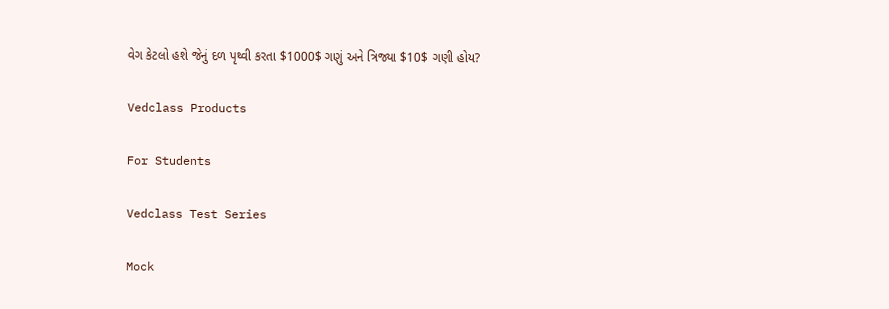વેગ કેટલો હશે જેનું દળ પૃથ્વી કરતા $1000$ ગણું અને ત્રિજ્યા $10$ ગણી હોય?

Vedclass Products

For Students

Vedclass Test Series

Mock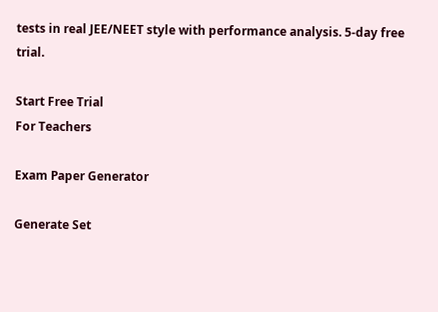tests in real JEE/NEET style with performance analysis. 5-day free trial.

Start Free Trial
For Teachers

Exam Paper Generator

Generate Set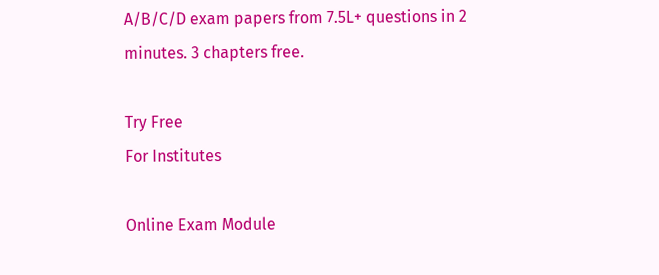A/B/C/D exam papers from 7.5L+ questions in 2 minutes. 3 chapters free.

Try Free
For Institutes

Online Exam Module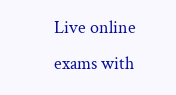Live online exams with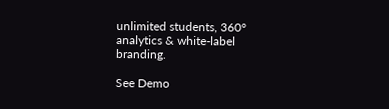unlimited students, 360° analytics & white-label branding.

See Demo